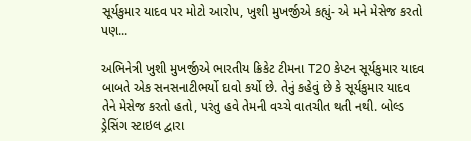સૂર્યકુમાર યાદવ પર મોટો આરોપ, ખુશી મુખર્જીએ કહ્યું- એ મને મેસેજ કરતો પણ...

અભિનેત્રી ખુશી મુખર્જીએ ભારતીય ક્રિકેટ ટીમના T20 કેપ્ટન સૂર્યકુમાર યાદવ બાબતે એક સનસનાટીભર્યો દાવો કર્યો છે. તેનું કહેવું છે કે સૂર્યકુમાર યાદવ તેને મેસેજ કરતો હતો, પરંતુ હવે તેમની વચ્ચે વાતચીત થતી નથી. બોલ્ડ ડ્રેસિંગ સ્ટાઇલ દ્વારા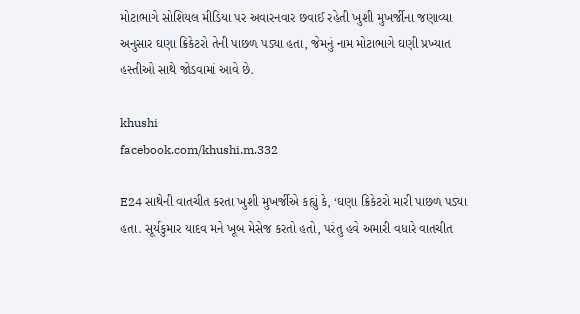મોટાભાગે સોશિયલ મીડિયા પર અવારનવાર છવાઈ રહેતી ખુશી મુખર્જીના જણાવ્યા અનુસાર ઘણા ક્રિકેટરો તેની પાછળ પડ્યા હતા, જેમનું નામ મોટાભાગે ઘણી પ્રખ્યાત હસ્તીઓ સાથે જોડવામાં આવે છે.

khushi
facebook.com/khushi.m.332

E24 સાથેની વાતચીત કરતા ખુશી મુખર્જીએ કહ્યું કે, ‘ઘણા ક્રિકેટરો મારી પાછળ પડ્યા હતા. સૂર્યકુમાર યાદવ મને ખૂબ મેસેજ કરતો હતો, પરંતુ હવે અમારી વધારે વાતચીત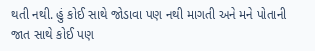થતી નથી. હું કોઈ સાથે જોડાવા પણ નથી માગતી અને મને પોતાની જાત સાથે કોઈ પણ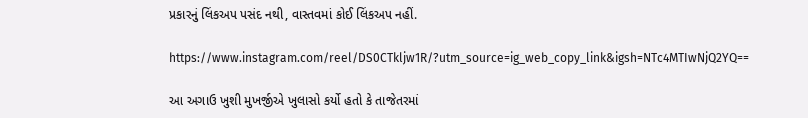પ્રકારનું લિંકઅપ પસંદ નથી, વાસ્તવમાં કોઈ લિંકઅપ નહીં.

https://www.instagram.com/reel/DS0CTkljw1R/?utm_source=ig_web_copy_link&igsh=NTc4MTIwNjQ2YQ==

આ અગાઉ ખુશી મુખર્જીએ ખુલાસો કર્યો હતો કે તાજેતરમાં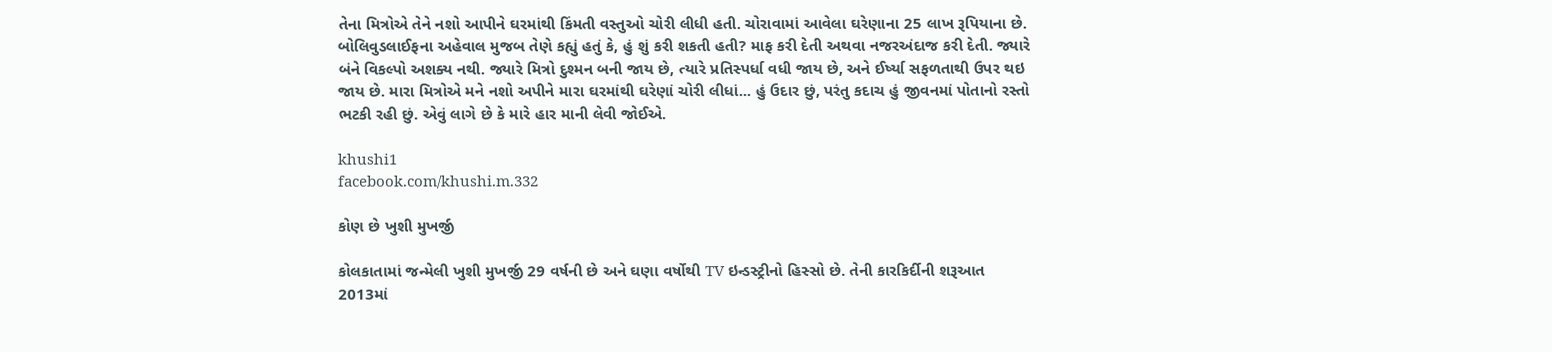તેના મિત્રોએ તેને નશો આપીને ઘરમાંથી કિંમતી વસ્તુઓ ચોરી લીધી હતી. ચોરાવામાં આવેલા ઘરેણાના 25 લાખ રૂપિયાના છે. બોલિવુડલાઈફના અહેવાલ મુજબ તેણે કહ્યું હતું કે, હું શું કરી શકતી હતી? માફ કરી દેતી અથવા નજરઅંદાજ કરી દેતી. જ્યારે બંને વિકલ્પો અશક્ય નથી. જ્યારે મિત્રો દુશ્મન બની જાય છે, ત્યારે પ્રતિસ્પર્ધા વધી જાય છે, અને ઈર્ષ્યા સફળતાથી ઉપર થઇ જાય છે. મારા મિત્રોએ મને નશો અપીને મારા ઘરમાંથી ઘરેણાં ચોરી લીધાં... હું ઉદાર છું, પરંતુ કદાચ હું જીવનમાં પોતાનો રસ્તો ભટકી રહી છું. એવું લાગે છે કે મારે હાર માની લેવી જોઈએ.

khushi1
facebook.com/khushi.m.332

કોણ છે ખુશી મુખર્જી

કોલકાતામાં જન્મેલી ખુશી મુખર્જી 29 વર્ષની છે અને ઘણા વર્ષોથી TV ઇન્ડસ્ટ્રીનો હિસ્સો છે. તેની કારકિર્દીની શરૂઆત 2013માં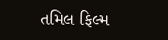તમિલ ફિલ્મ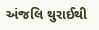અંજલિ થુરાઈથી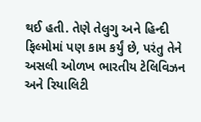થઈ હતી. તેણે તેલુગુ અને હિન્દી ફિલ્મોમાં પણ કામ કર્યું છે, પરંતુ તેને અસલી ઓળખ ભારતીય ટેલિવિઝન અને રિયાલિટી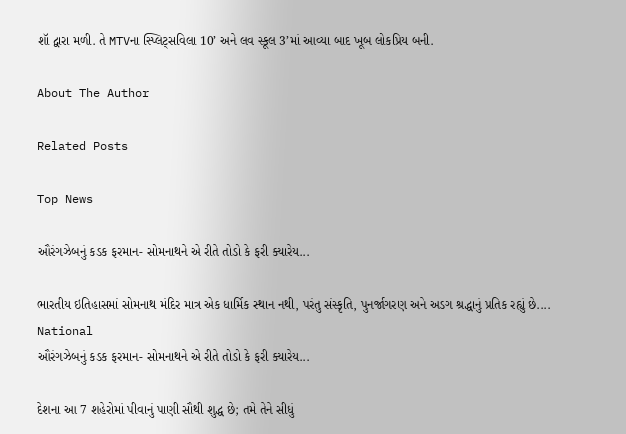શૉ દ્વારા મળી. તે MTVના સ્પ્લિટ્સવિલા 10’ અને લવ સ્કૂલ 3’માં આવ્યા બાદ ખૂબ લોકપ્રિય બની.

About The Author

Related Posts

Top News

ઔરંગઝેબનું કડક ફરમાન- સોમનાથને એ રીતે તોડો કે ફરી ક્યારેય...

ભારતીય ઇતિહાસમાં સોમનાથ મંદિર માત્ર એક ધાર્મિક સ્થાન નથી, પરંતુ સંસ્કૃતિ, પુનર્જાગરણ અને અડગ શ્રદ્ધાનું પ્રતિક રહ્યું છે....
National
ઔરંગઝેબનું કડક ફરમાન- સોમનાથને એ રીતે તોડો કે ફરી ક્યારેય...

દેશના આ 7 શહેરોમાં પીવાનું પાણી સૌથી શુદ્ધ છે; તમે તેને સીધું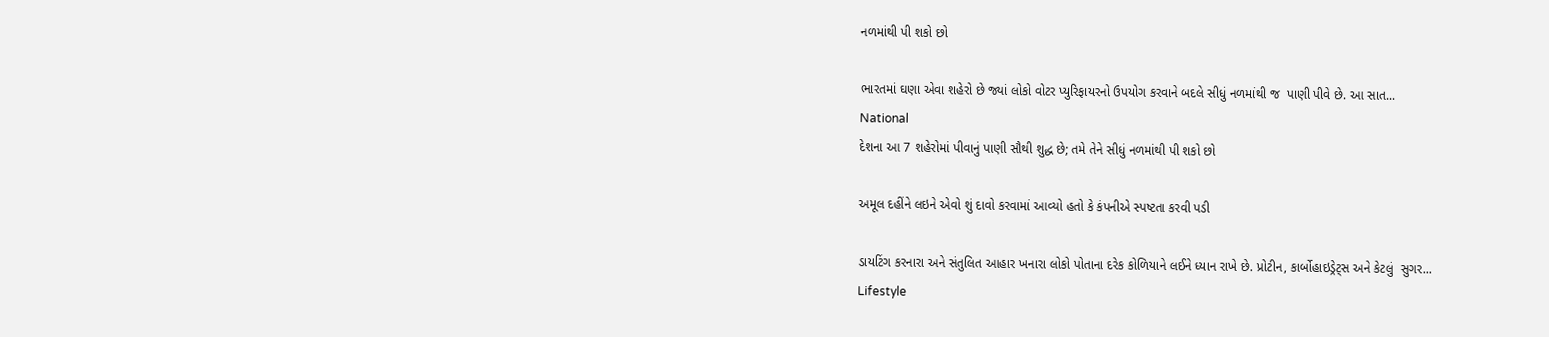નળમાંથી પી શકો છો

ભારતમાં ઘણા એવા શહેરો છે જ્યાં લોકો વોટર પ્યુરિફાયરનો ઉપયોગ કરવાને બદલે સીધું નળમાંથી જ  પાણી પીવે છે. આ સાત...
National
દેશના આ 7 શહેરોમાં પીવાનું પાણી સૌથી શુદ્ધ છે; તમે તેને સીધું નળમાંથી પી શકો છો

અમૂલ દહીંને લઇને એવો શું દાવો કરવામાં આવ્યો હતો કે કંપનીએ સ્પષ્ટતા કરવી પડી

ડાયટિંગ કરનારા અને સંતુલિત આહાર ખનારા લોકો પોતાના દરેક કોળિયાને લઈને ધ્યાન રાખે છે. પ્રોટીન, કાર્બોહાઇડ્રેટ્સ અને કેટલું  સુગર...
Lifestyle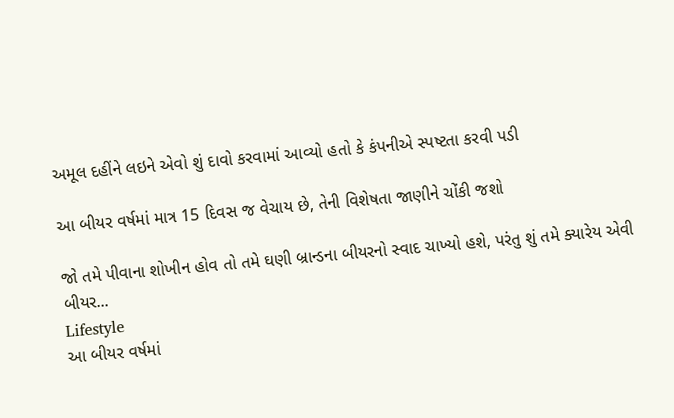અમૂલ દહીંને લઇને એવો શું દાવો કરવામાં આવ્યો હતો કે કંપનીએ સ્પષ્ટતા કરવી પડી

આ બીયર વર્ષમાં માત્ર 15 દિવસ જ વેચાય છે, તેની વિશેષતા જાણીને ચોંકી જશો

જો તમે પીવાના શોખીન હોવ તો તમે ઘણી બ્રાન્ડના બીયરનો સ્વાદ ચાખ્યો હશે, પરંતુ શું તમે ક્યારેય એવી બીયર...
Lifestyle
આ બીયર વર્ષમાં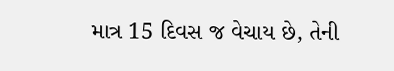માત્ર 15 દિવસ જ વેચાય છે, તેની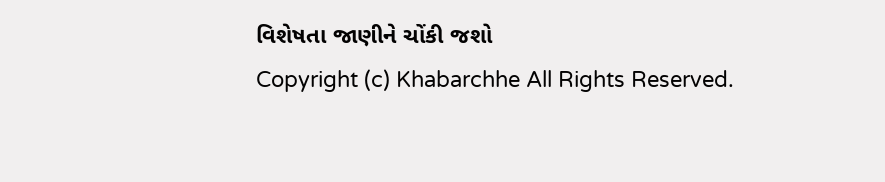વિશેષતા જાણીને ચોંકી જશો
Copyright (c) Khabarchhe All Rights Reserved.